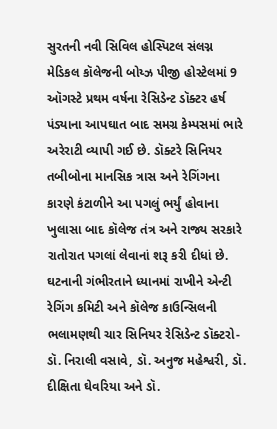સુરતની નવી સિવિલ હોસ્પિટલ સંલગ્ન મેડિકલ કૉલેજની બોય્ઝ પીજી હોસ્ટેલમાં 9 ઑગસ્ટે પ્રથમ વર્ષના રેસિડેન્ટ ડૉક્ટર હર્ષ પંડ્યાના આપઘાત બાદ સમગ્ર કેમ્પસમાં ભારે અરેરાટી વ્યાપી ગઈ છે. ડૉક્ટરે સિનિયર તબીબોના માનસિક ત્રાસ અને રેગિંગના કારણે કંટાળીને આ પગલું ભર્યું હોવાના ખુલાસા બાદ કૉલેજ તંત્ર અને રાજ્ય સરકારે રાતોરાત પગલાં લેવાનાં શરૂ કરી દીધાં છે.
ઘટનાની ગંભીરતાને ધ્યાનમાં રાખીને એન્ટી રેગિંગ કમિટી અને કૉલેજ કાઉન્સિલની ભલામણથી ચાર સિનિયર રેસિડેન્ટ ડૉક્ટરો- ડૉ. નિરાલી વસાવે, ડૉ. અનુજ મહેશ્વરી, ડૉ. દીક્ષિતા ઘેવરિયા અને ડૉ.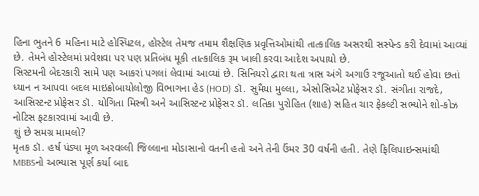હિના ભુતને 6 મહિના માટે હોસ્પિટલ, હોસ્ટેલ તેમજ તમામ શૈક્ષણિક પ્રવૃત્તિઓમાંથી તાત્કાલિક અસરથી સસ્પેન્ડ કરી દેવામાં આવ્યાં છે. તેમને હોસ્ટેલમાં પ્રવેશવા પર પણ પ્રતિબંધ મૂકી તાત્કાલિક રૂમ ખાલી કરવા આદેશ અપાયો છે.
સિસ્ટમની બેદરકારી સામે પણ આકરાં પગલાં લેવામાં આવ્યાં છે. સિનિયરો દ્વારા થતા ત્રાસ અંગે અગાઉ રજૂઆતો થઈ હોવા છતાં ધ્યાન ન આપવા બદલ માઇક્રોબાયોલોજી વિભાગના હેડ (HOD) ડૉ. સુમૈયા મુલ્લા, એસોસિએટ પ્રોફેસર ડૉ. સંગીતા રાજદે, આસિસ્ટન્ટ પ્રોફેસર ડૉ. યોગિતા મિસ્ત્રી અને આસિસ્ટન્ટ પ્રોફેસર ડૉ. લતિકા પુરોહિત (શાહ) સહિત ચાર ફેકલ્ટી સભ્યોને શો-કોઝ નોટિસ ફટકારવામાં આવી છે.
શું છે સમગ્ર મામલો?
મૃતક ડૉ. હર્ષ પંડ્યા મૂળ અરવલ્લી જિલ્લાના મોડાસાનો વતની હતો અને તેની ઉંમર 30 વર્ષની હતી. તેણે ફિલિપાઇન્સમાંથી MBBSનો અભ્યાસ પૂર્ણ કર્યા બાદ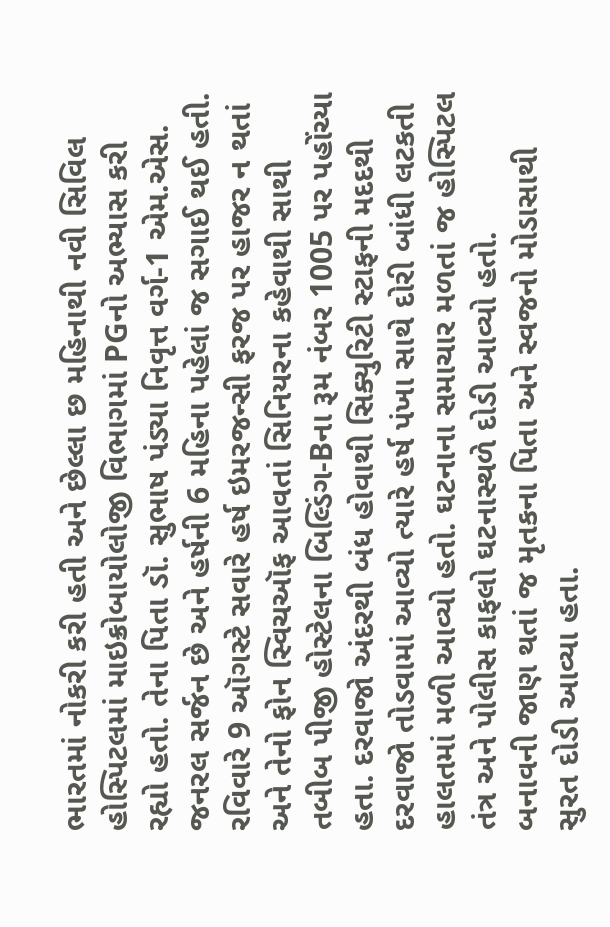ભારતમાં નોકરી કરી હતી અને છેલ્લા છ મહિનાથી નવી સિવિલ હોસ્પિટલમાં માઇક્રોબાયોલોજી વિભાગમાં PGનો અભ્યાસ કરી રહ્યો હતો. તેના પિતા ડૉ. સુભાષ પંડ્યા નિવૃત્ત વર્ગ-1 એમ.એસ. જનરલ સર્જન છે અને હર્ષની 6 મહિના પહેલાં જ સગાઈ થઈ હતી.
રવિવારે 9 ઑગસ્ટે સવારે હર્ષ ઇમરજન્સી ફરજ પર હાજર ન થતાં અને તેનો ફોન સ્વિચઑફ આવતાં સિનિયરના કહેવાથી સાથી તબીબ પીજી હોસ્ટેલના બિલ્ડિંગ-Bના રૂમ નંબર 1005 પર પહોંચ્યા હતા. દરવાજો અંદરથી બંધ હોવાથી સિક્યુરિટી સ્ટાફની મદદથી દરવાજો તોડવામાં આવ્યો ત્યારે હર્ષ પંખા સાથે દોરી બાંધી લટકતી હાલતમાં મળી આવ્યો હતો. ઘટનાના સમાચાર મળતાં જ હોસ્પિટલ તંત્ર અને પોલીસ કાફલો ઘટનાસ્થળે દોડી આવ્યો હતો.
બનાવની જાણ થતાં જ મૃતકના પિતા અને સ્વજનો મોડાસાથી સુરત દોડી આવ્યા હતા.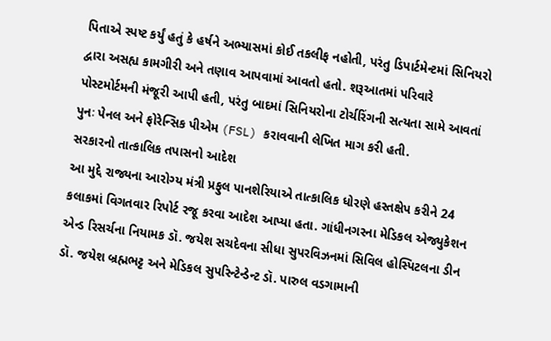પિતાએ સ્પષ્ટ કર્યું હતું કે હર્ષને અભ્યાસમાં કોઈ તકલીફ નહોતી, પરંતુ ડિપાર્ટમેન્ટમાં સિનિયરો દ્વારા અસહ્ય કામગીરી અને તણાવ આપવામાં આવતો હતો. શરૂઆતમાં પરિવારે પોસ્ટમોર્ટમની મંજૂરી આપી હતી, પરંતુ બાદમાં સિનિયરોના ટોર્ચરિંગની સત્યતા સામે આવતાં પુનઃ પેનલ અને ફોરેન્સિક પીએમ (FSL) કરાવવાની લેખિત માગ કરી હતી.
સરકારનો તાત્કાલિક તપાસનો આદેશ
આ મુદ્દે રાજ્યના આરોગ્ય મંત્રી પ્રફુલ પાનશેરિયાએ તાત્કાલિક ધોરણે હસ્તક્ષેપ કરીને 24 કલાકમાં વિગતવાર રિપોર્ટ રજૂ કરવા આદેશ આપ્યા હતા. ગાંધીનગરના મેડિકલ એજ્યુકેશન એન્ડ રિસર્ચના નિયામક ડૉ. જયેશ સચદેવના સીધા સુપરવિઝનમાં સિવિલ હોસ્પિટલના ડીન ડૉ. જયેશ બ્રહ્મભટ્ટ અને મેડિકલ સુપરિન્ટેન્ડેન્ટ ડૉ. પારુલ વડગામાની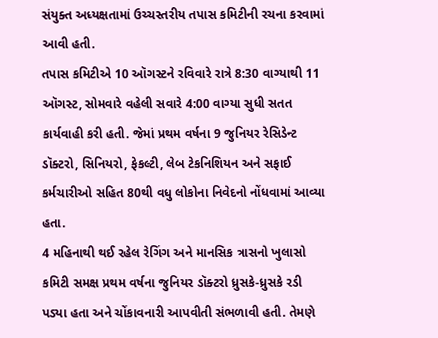સંયુક્ત અધ્યક્ષતામાં ઉચ્ચસ્તરીય તપાસ કમિટીની રચના કરવામાં આવી હતી.
તપાસ કમિટીએ 10 ઑગસ્ટને રવિવારે રાત્રે 8:30 વાગ્યાથી 11 ઑગસ્ટ, સોમવારે વહેલી સવારે 4:00 વાગ્યા સુધી સતત કાર્યવાહી કરી હતી. જેમાં પ્રથમ વર્ષના 9 જુનિયર રેસિડેન્ટ ડૉક્ટરો, સિનિયરો, ફેકલ્ટી, લેબ ટેકનિશિયન અને સફાઈ કર્મચારીઓ સહિત 80થી વધુ લોકોના નિવેદનો નોંધવામાં આવ્યા હતા.
4 મહિનાથી થઈ રહેલ રેગિંગ અને માનસિક ત્રાસનો ખુલાસો
કમિટી સમક્ષ પ્રથમ વર્ષના જુનિયર ડૉક્ટરો ધ્રુસકે-ધ્રુસકે રડી પડ્યા હતા અને ચોંકાવનારી આપવીતી સંભળાવી હતી. તેમણે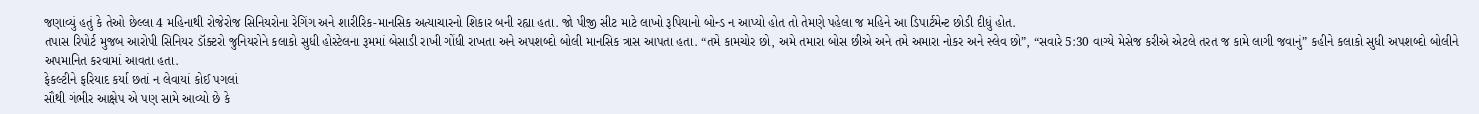જણાવ્યું હતું કે તેઓ છેલ્લા 4 મહિનાથી રોજેરોજ સિનિયરોના રેગિંગ અને શારીરિક-માનસિક અત્યાચારનો શિકાર બની રહ્યા હતા. જો પીજી સીટ માટે લાખો રૂપિયાનો બોન્ડ ન આપ્યો હોત તો તેમણે પહેલા જ મહિને આ ડિપાર્ટમેન્ટ છોડી દીધું હોત.
તપાસ રિપોર્ટ મુજબ આરોપી સિનિયર ડૉક્ટરો જુનિયરોને કલાકો સુધી હોસ્ટેલના રૂમમાં બેસાડી રાખી ગોંધી રાખતા અને અપશબ્દો બોલી માનસિક ત્રાસ આપતા હતા. “તમે કામચોર છો, અમે તમારા બોસ છીએ અને તમે અમારા નોકર અને સ્લેવ છો”, “સવારે 5:30 વાગ્યે મેસેજ કરીએ એટલે તરત જ કામે લાગી જવાનું” કહીને કલાકો સુધી અપશબ્દો બોલીને અપમાનિત કરવામાં આવતા હતા.
ફેકલ્ટીને ફરિયાદ કર્યા છતાં ન લેવાયાં કોઈ પગલાં
સૌથી ગંભીર આક્ષેપ એ પણ સામે આવ્યો છે કે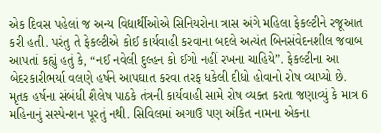એક દિવસ પહેલાં જ અન્ય વિદ્યાર્થીઓએ સિનિયરોના ત્રાસ અંગે મહિલા ફેકલ્ટીને રજૂઆત કરી હતી. પરંતુ તે ફેકલ્ટીએ કોઈ કાર્યવાહી કરવાના બદલે અત્યંત બિનસંવેદનશીલ જવાબ આપતાં કહ્યું હતું કે, “નઈ નવેલી દુલ્હન કો ઈગો નહીં રખના ચાહિયે”. ફેકલ્ટીના આ બેદરકારીભર્યા વલણે હર્ષને આપઘાત કરવા તરફ ધકેલી દીધો હોવાનો રોષ વ્યાપ્યો છે.
મૃતક હર્ષના સંબંધી શૈલેષ પાઠકે તંત્રની કાર્યવાહી સામે રોષ વ્યક્ત કરતા જણાવ્યું કે માત્ર 6 મહિનાનું સસ્પેન્શન પૂરતું નથી. સિવિલમાં અગાઉ પણ અંકિત નામના એકના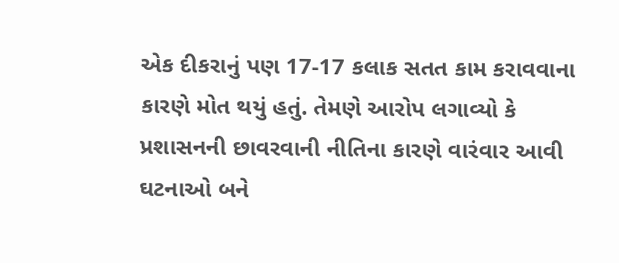એક દીકરાનું પણ 17-17 કલાક સતત કામ કરાવવાના કારણે મોત થયું હતું. તેમણે આરોપ લગાવ્યો કે પ્રશાસનની છાવરવાની નીતિના કારણે વારંવાર આવી ઘટનાઓ બને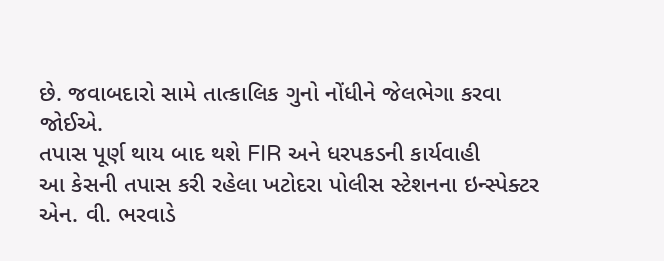છે. જવાબદારો સામે તાત્કાલિક ગુનો નોંધીને જેલભેગા કરવા જોઈએ.
તપાસ પૂર્ણ થાય બાદ થશે FIR અને ધરપકડની કાર્યવાહી
આ કેસની તપાસ કરી રહેલા ખટોદરા પોલીસ સ્ટેશનના ઇન્સ્પેક્ટર એન. વી. ભરવાડે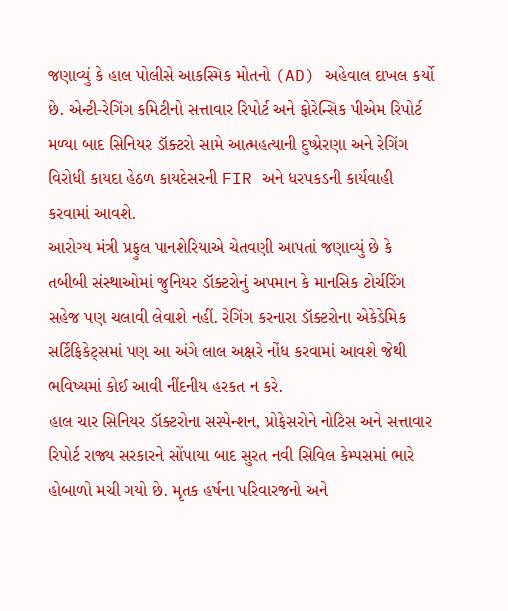જણાવ્યું કે હાલ પોલીસે આકસ્મિક મોતનો (AD) અહેવાલ દાખલ કર્યો છે. એન્ટી-રેગિંગ કમિટીનો સત્તાવાર રિપોર્ટ અને ફોરેન્સિક પીએમ રિપોર્ટ મળ્યા બાદ સિનિયર ડૉક્ટરો સામે આત્મહત્યાની દુષ્પ્રેરણા અને રેગિંગ વિરોધી કાયદા હેઠળ કાયદેસરની FIR અને ધરપકડની કાર્યવાહી કરવામાં આવશે.
આરોગ્ય મંત્રી પ્રફુલ પાનશેરિયાએ ચેતવણી આપતાં જણાવ્યું છે કે તબીબી સંસ્થાઓમાં જુનિયર ડૉક્ટરોનું અપમાન કે માનસિક ટોર્ચરિંગ સહેજ પણ ચલાવી લેવાશે નહીં. રેગિંગ કરનારા ડૉક્ટરોના એકેડેમિક સર્ટિફિકેટ્સમાં પણ આ અંગે લાલ અક્ષરે નોંધ કરવામાં આવશે જેથી ભવિષ્યમાં કોઈ આવી નીંદનીય હરકત ન કરે.
હાલ ચાર સિનિયર ડૉક્ટરોના સસ્પેન્શન, પ્રોફેસરોને નોટિસ અને સત્તાવાર રિપોર્ટ રાજ્ય સરકારને સોંપાયા બાદ સુરત નવી સિવિલ કેમ્પસમાં ભારે હોબાળો મચી ગયો છે. મૃતક હર્ષના પરિવારજનો અને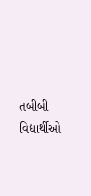તબીબી વિદ્યાર્થીઓ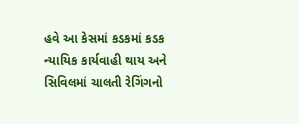હવે આ કેસમાં કડકમાં કડક ન્યાયિક કાર્યવાહી થાય અને સિવિલમાં ચાલતી રેગિંગનો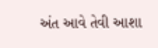અંત આવે તેવી આશા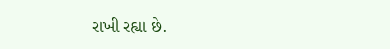રાખી રહ્યા છે.